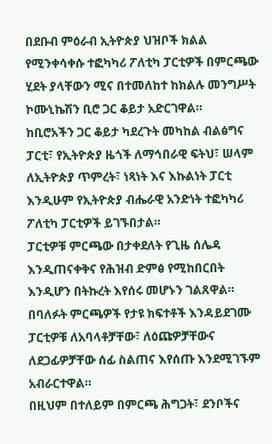በደቡብ ምዕራብ ኢትዮጵያ ህዝቦች ክልል የሚንቀሳቀሱ ተፎካካሪ ፖለቲካ ፓርቲዎች በምርጫው ሂደት ያላቸውን ሚና በተመለከተ ከክልሉ መንግሥት ኮሙኒኬሽን ቢሮ ጋር ቆይታ አድርገዋል።
ከቢሮአችን ጋር ቆይታ ካደረጉት መካከል ብልፅግና ፓርቲ፣ የኢትዮጵያ ዜጎች ለማኅበራዊ ፍትህ፣ ሠላም ለኢትዮጵያ ጥምረት፣ ነጻነት እና እኩልነት ፓርቲ እንዲሁም የኢትዮጵያ ብሔራዊ አንድነት ተፎካካሪ ፖለቲካ ፓርቲዎች ይገኙበታል።
ፓርቲዎቹ ምርጫው በታቀደለት የጊዜ ሰሌዳ እንዲጠናቀቅና የሕዝብ ድምፅ የሚከበርበት እንዲሆን በትኩረት እየሰሩ መሆኑን ገልጸዋል።
በባለፉት ምርጫዎች የታዩ ክፍተቶች እንዳይደገሙ ፓርቲዎቹ ለአባላቶቻቸው፣ ለዕጩዎቻቸውና ለደጋፊዎቻቸው ሰፊ ስልጠና እየሰጡ እንደሚገኙም አብራርተዋል።
በዚህም በተለይም በምርጫ ሕግጋት፣ ደንቦችና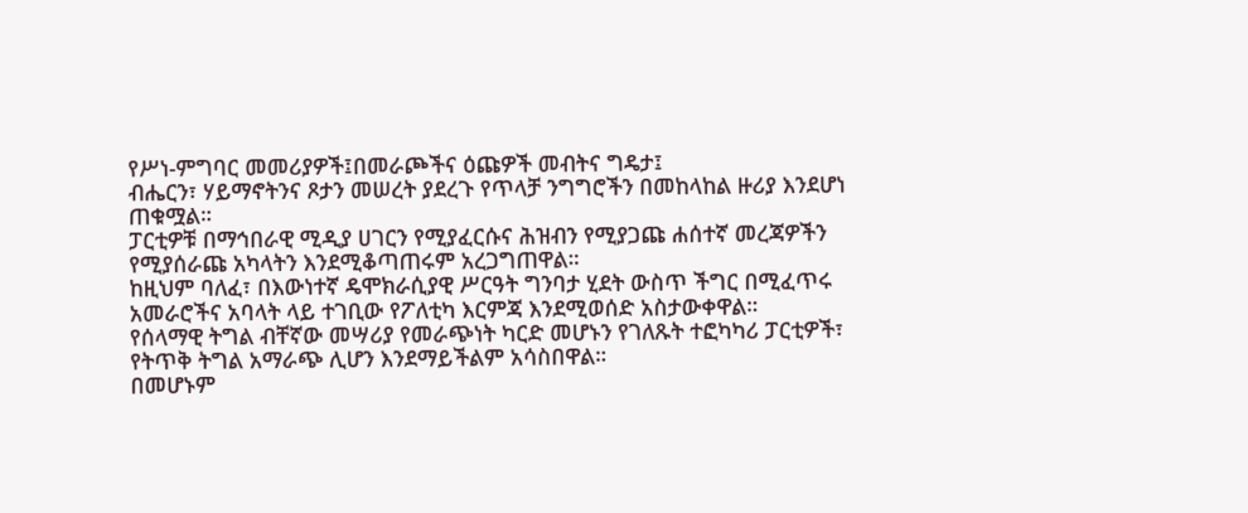የሥነ-ምግባር መመሪያዎች፤በመራጮችና ዕጩዎች መብትና ግዴታ፤
ብሔርን፣ ሃይማኖትንና ጾታን መሠረት ያደረጉ የጥላቻ ንግግሮችን በመከላከል ዙሪያ እንደሆነ ጠቁሟል።
ፓርቲዎቹ በማኅበራዊ ሚዲያ ሀገርን የሚያፈርሱና ሕዝብን የሚያጋጩ ሐሰተኛ መረጃዎችን የሚያሰራጩ አካላትን እንደሚቆጣጠሩም አረጋግጠዋል።
ከዚህም ባለፈ፣ በእውነተኛ ዴሞክራሲያዊ ሥርዓት ግንባታ ሂደት ውስጥ ችግር በሚፈጥሩ አመራሮችና አባላት ላይ ተገቢው የፖለቲካ እርምጃ እንደሚወሰድ አስታውቀዋል።
የሰላማዊ ትግል ብቸኛው መሣሪያ የመራጭነት ካርድ መሆኑን የገለጹት ተፎካካሪ ፓርቲዎች፣ የትጥቅ ትግል አማራጭ ሊሆን እንደማይችልም አሳስበዋል።
በመሆኑም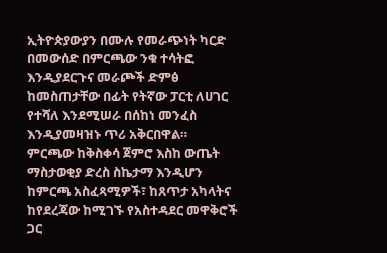ኢትዮጵያውያን በሙሉ የመራጭነት ካርድ በመውሰድ በምርጫው ንቁ ተሳትፎ እንዲያደርጉና መራጮች ድምፅ ከመስጠታቸው በፊት የትኛው ፓርቲ ለሀገር የተሻለ እንደሚሠራ በሰከነ መንፈስ እንዲያመዛዝኑ ጥሪ አቅርበዋል።
ምርጫው ከቅስቀሳ ጀምሮ እስከ ውጤት ማስታወቂያ ድረስ ስኬታማ እንዲሆን ከምርጫ አስፈጻሚዎች፣ ከጸጥታ አካላትና ከየደረጃው ከሚገኙ የአስተዳደር መዋቅሮች ጋር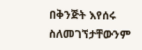በቅንጅት እየሰሩ ስለመገኘታቸውንም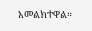አመልክተዋል።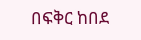በፍቅር ከበደ